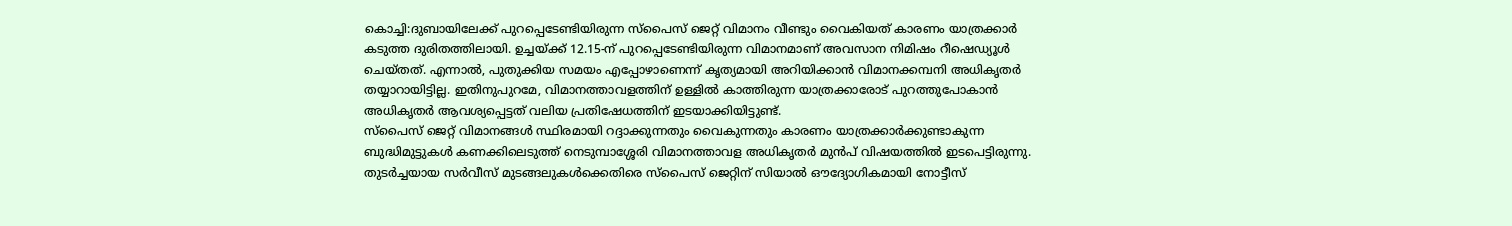കൊച്ചി:ദുബായിലേക്ക് പുറപ്പെടേണ്ടിയിരുന്ന സ്പൈസ് ജെറ്റ് വിമാനം വീണ്ടും വൈകിയത് കാരണം യാത്രക്കാർ കടുത്ത ദുരിതത്തിലായി. ഉച്ചയ്ക്ക് 12.15-ന് പുറപ്പെടേണ്ടിയിരുന്ന വിമാനമാണ് അവസാന നിമിഷം റീഷെഡ്യൂൾ ചെയ്തത്. എന്നാൽ, പുതുക്കിയ സമയം എപ്പോഴാണെന്ന് കൃത്യമായി അറിയിക്കാൻ വിമാനക്കമ്പനി അധികൃതർ തയ്യാറായിട്ടില്ല. ഇതിനുപുറമേ, വിമാനത്താവളത്തിന് ഉള്ളിൽ കാത്തിരുന്ന യാത്രക്കാരോട് പുറത്തുപോകാൻ അധികൃതർ ആവശ്യപ്പെട്ടത് വലിയ പ്രതിഷേധത്തിന് ഇടയാക്കിയിട്ടുണ്ട്.
സ്പൈസ് ജെറ്റ് വിമാനങ്ങൾ സ്ഥിരമായി റദ്ദാക്കുന്നതും വൈകുന്നതും കാരണം യാത്രക്കാർക്കുണ്ടാകുന്ന ബുദ്ധിമുട്ടുകൾ കണക്കിലെടുത്ത് നെടുമ്പാശ്ശേരി വിമാനത്താവള അധികൃതർ മുൻപ് വിഷയത്തിൽ ഇടപെട്ടിരുന്നു. തുടർച്ചയായ സർവീസ് മുടങ്ങലുകൾക്കെതിരെ സ്പൈസ് ജെറ്റിന് സിയാൽ ഔദ്യോഗികമായി നോട്ടീസ്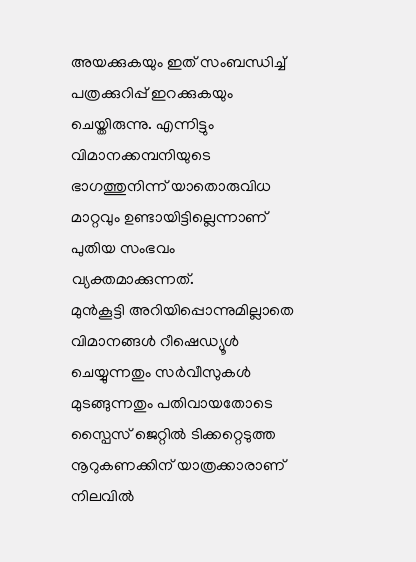അയക്കുകയും ഇത് സംബന്ധിച്ച് പത്രക്കുറിപ്പ് ഇറക്കുകയും ചെയ്തിരുന്നു. എന്നിട്ടും വിമാനക്കമ്പനിയുടെ ഭാഗത്തുനിന്ന് യാതൊരുവിധ മാറ്റവും ഉണ്ടായിട്ടില്ലെന്നാണ് പുതിയ സംഭവം വ്യക്തമാക്കുന്നത്.
മുൻകൂട്ടി അറിയിപ്പൊന്നുമില്ലാതെ വിമാനങ്ങൾ റീഷെഡ്യൂൾ ചെയ്യുന്നതും സർവീസുകൾ മുടങ്ങുന്നതും പതിവായതോടെ സ്പൈസ് ജെറ്റിൽ ടിക്കറ്റെടുത്ത നൂറുകണക്കിന് യാത്രക്കാരാണ് നിലവിൽ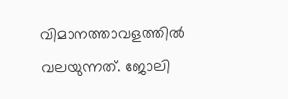വിമാനത്താവളത്തിൽ വലയുന്നത്. ജോലി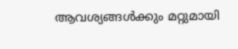ആവശ്യങ്ങൾക്കും മറ്റുമായി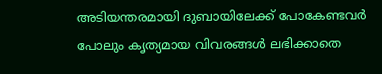അടിയന്തരമായി ദുബായിലേക്ക് പോകേണ്ടവർ പോലും കൃത്യമായ വിവരങ്ങൾ ലഭിക്കാതെ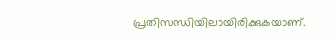പ്രതിസന്ധിയിലായിരിക്കുകയാണ്.